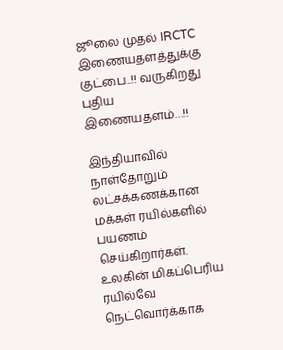ஜூலை முதல் IRCTC இணையதளத்துக்கு குட்பை..!! வருகிறது புதிய இணையதளம்…!!

இந்தியாவில் நாள்தோறும் லட்சக்கணக்கான மக்கள் ரயில்களில் பயணம் செய்கிறார்கள். உலகின் மிகப்பெரிய ரயில்வே நெட்வொர்க்காக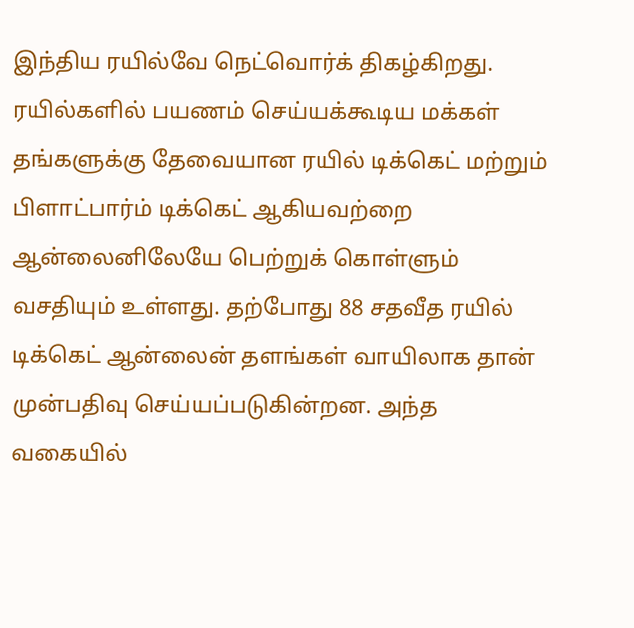இந்திய ரயில்வே நெட்வொர்க் திகழ்கிறது. ரயில்களில் பயணம் செய்யக்கூடிய மக்கள் தங்களுக்கு தேவையான ரயில் டிக்கெட் மற்றும் பிளாட்பார்ம் டிக்கெட் ஆகியவற்றை ஆன்லைனிலேயே பெற்றுக் கொள்ளும் வசதியும் உள்ளது. தற்போது 88 சதவீத ரயில் டிக்கெட் ஆன்லைன் தளங்கள் வாயிலாக தான் முன்பதிவு செய்யப்படுகின்றன. அந்த வகையில்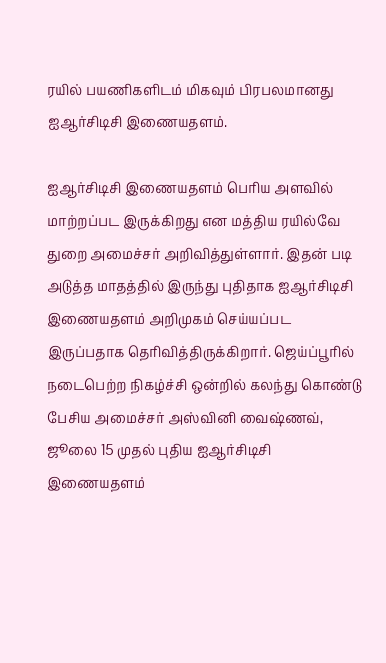ரயில் பயணிகளிடம் மிகவும் பிரபலமானது ஐஆர்சிடிசி இணையதளம்.

ஐஆர்சிடிசி இணையதளம் பெரிய அளவில் மாற்றப்பட இருக்கிறது என மத்திய ரயில்வே துறை அமைச்சர் அறிவித்துள்ளார். இதன் படி அடுத்த மாதத்தில் இருந்து புதிதாக ஐஆர்சிடிசி இணையதளம் அறிமுகம் செய்யப்பட இருப்பதாக தெரிவித்திருக்கிறார். ஜெய்ப்பூரில் நடைபெற்ற நிகழ்ச்சி ஒன்றில் கலந்து கொண்டு பேசிய அமைச்சர் அஸ்வினி வைஷ்ணவ், ஜூலை 15 முதல் புதிய ஐஆர்சிடிசி இணையதளம்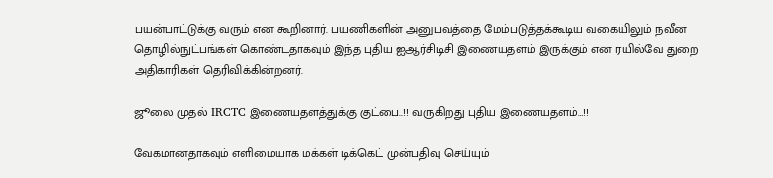பயன்பாட்டுக்கு வரும் என கூறினார். பயணிகளின் அனுபவத்தை மேம்படுத்தக்கூடிய வகையிலும் நவீன தொழில்நுட்பங்கள் கொண்டதாகவும் இந்த புதிய ஐஆர்சிடிசி இணையதளம் இருக்கும் என ரயில்வே துறை அதிகாரிகள் தெரிவிக்கின்றனர்.

ஜூலை முதல் IRCTC இணையதளத்துக்கு குட்பை..!! வருகிறது புதிய இணையதளம்…!!

வேகமானதாகவும் எளிமையாக மக்கள் டிக்கெட் முன்பதிவு செய்யும்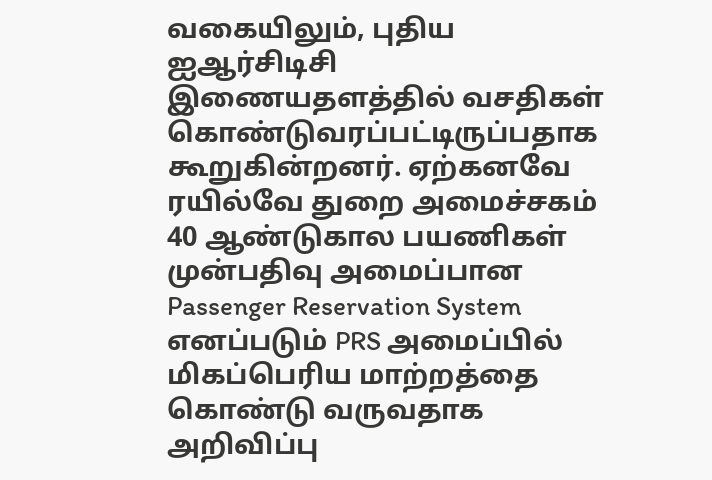வகையிலும், புதிய ஐஆர்சிடிசி இணையதளத்தில் வசதிகள் கொண்டுவரப்பட்டிருப்பதாக கூறுகின்றனர். ஏற்கனவே ரயில்வே துறை அமைச்சகம் 40 ஆண்டுகால பயணிகள் முன்பதிவு அமைப்பான Passenger Reservation System எனப்படும் PRS அமைப்பில் மிகப்பெரிய மாற்றத்தை கொண்டு வருவதாக அறிவிப்பு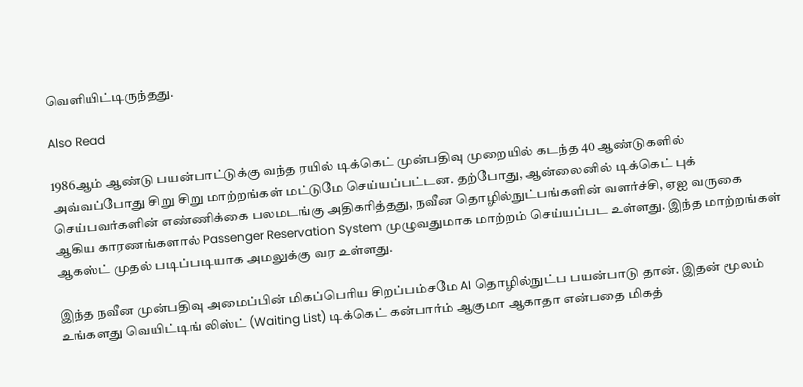வெளியிட்டிருந்தது.

Also Read

1986ஆம் ஆண்டு பயன்பாட்டுக்கு வந்த ரயில் டிக்கெட் முன்பதிவு முறையில் கடந்த 40 ஆண்டுகளில் அவ்வப்போது சிறு சிறு மாற்றங்கள் மட்டுமே செய்யப்பட்டன. தற்போது, ஆன்லைனில் டிக்கெட் புக் செய்பவர்களின் எண்ணிக்கை பலமடங்கு அதிகரித்தது, நவீன தொழில்நுட்பங்களின் வளர்ச்சி, ஏஐ வருகை ஆகிய காரணங்களால் Passenger Reservation System முழுவதுமாக மாற்றம் செய்யப்பட உள்ளது. இந்த மாற்றங்கள் ஆகஸ்ட் முதல் படிப்படியாக அமலுக்கு வர உள்ளது.

இந்த நவீன முன்பதிவு அமைப்பின் மிகப்பெரிய சிறப்பம்சமே AI தொழில்நுட்ப பயன்பாடு தான். இதன் மூலம் உங்களது வெயிட்டிங் லிஸ்ட் (Waiting List) டிக்கெட் கன்பார்ம் ஆகுமா ஆகாதா என்பதை மிகத்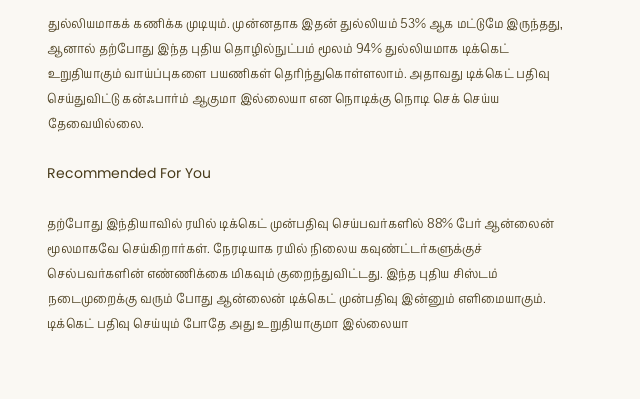துல்லியமாகக் கணிக்க முடியும். முன்னதாக இதன் துல்லியம் 53% ஆக மட்டுமே இருந்தது, ஆனால் தற்போது இந்த புதிய தொழில்நுட்பம் மூலம் 94% துல்லியமாக டிக்கெட் உறுதியாகும் வாய்ப்புகளை பயணிகள் தெரிந்துகொள்ளலாம். அதாவது டிக்கெட் பதிவு செய்துவிட்டு கன்ஃபார்ம் ஆகுமா இல்லையா என நொடிக்கு நொடி செக் செய்ய தேவையில்லை.

Recommended For You

தற்போது இந்தியாவில் ரயில் டிக்கெட் முன்பதிவு செய்பவர்களில் 88% பேர் ஆன்லைன் மூலமாகவே செய்கிறார்கள். நேரடியாக ரயில் நிலைய கவுண்ட்டர்களுக்குச் செல்பவர்களின் எண்ணிக்கை மிகவும் குறைந்துவிட்டது. இந்த புதிய சிஸ்டம் நடைமுறைக்கு வரும் போது ஆன்லைன் டிக்கெட் முன்பதிவு இன்னும் எளிமையாகும். டிக்கெட் பதிவு செய்யும் போதே அது உறுதியாகுமா இல்லையா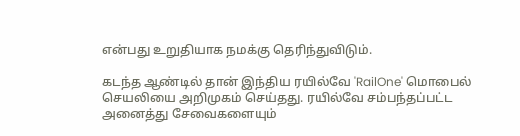என்பது உறுதியாக நமக்கு தெரிந்துவிடும்.

கடந்த ஆண்டில் தான் இந்திய ரயில்வே 'RailOne' மொபைல் செயலியை அறிமுகம் செய்தது. ரயில்வே சம்பந்தப்பட்ட அனைத்து சேவைகளையும்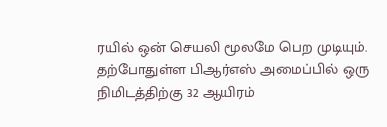ரயில் ஒன் செயலி மூலமே பெற முடியும். தற்போதுள்ள பிஆர்எஸ் அமைப்பில் ஒரு நிமிடத்திற்கு 32 ஆயிரம்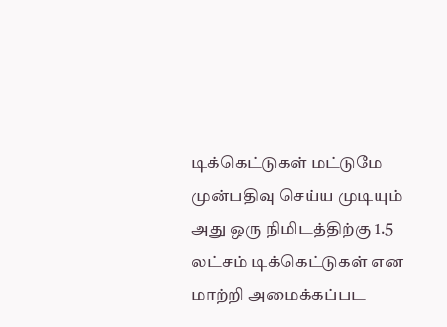டிக்கெட்டுகள் மட்டுமே முன்பதிவு செய்ய முடியும் அது ஒரு நிமிடத்திற்கு 1.5 லட்சம் டிக்கெட்டுகள் என மாற்றி அமைக்கப்பட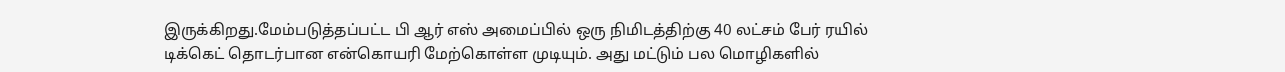இருக்கிறது.மேம்படுத்தப்பட்ட பி ஆர் எஸ் அமைப்பில் ஒரு நிமிடத்திற்கு 40 லட்சம் பேர் ரயில் டிக்கெட் தொடர்பான என்கொயரி மேற்கொள்ள முடியும். அது மட்டும் பல மொழிகளில்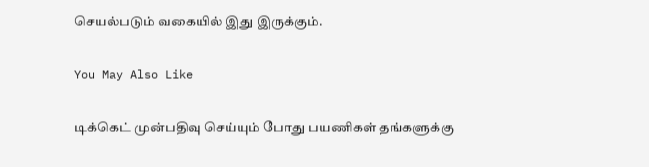செயல்படும் வகையில் இது இருக்கும்.

You May Also Like

டிக்கெட் முன்பதிவு செய்யும் போது பயணிகள் தங்களுக்கு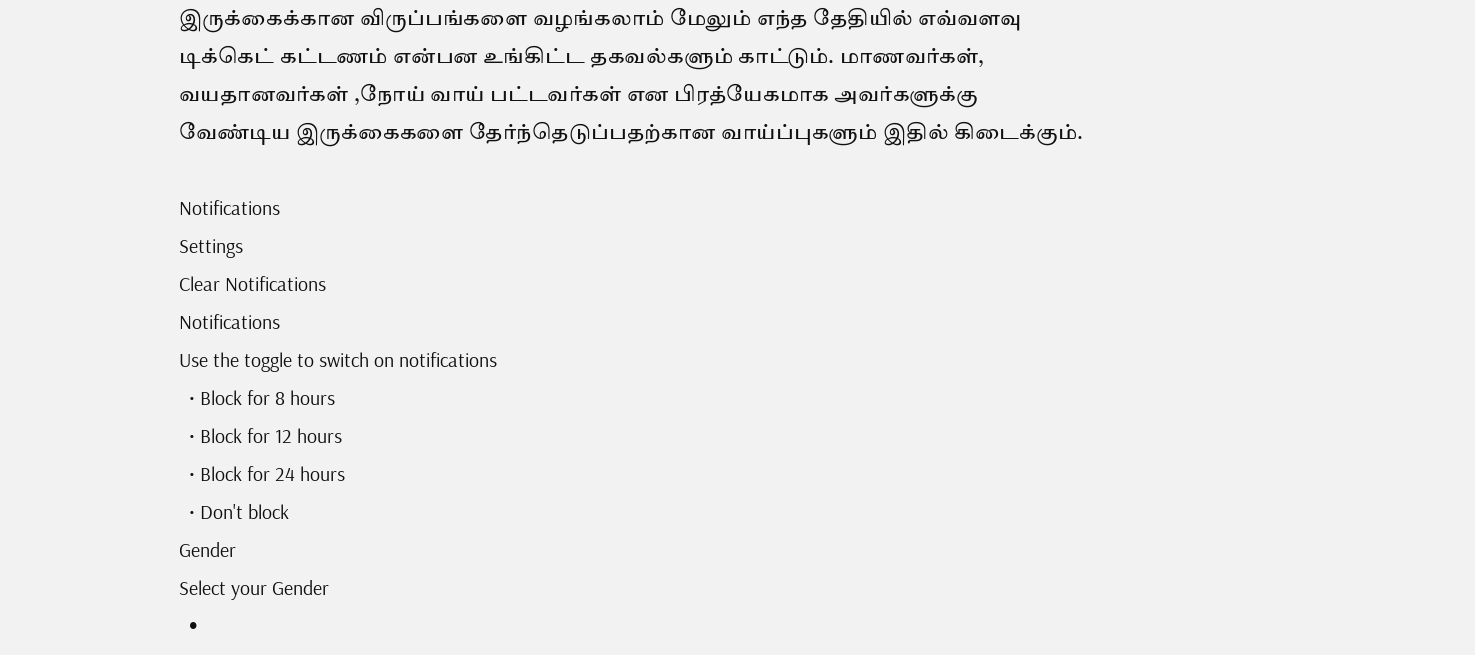இருக்கைக்கான விருப்பங்களை வழங்கலாம் மேலும் எந்த தேதியில் எவ்வளவு டிக்கெட் கட்டணம் என்பன உங்கிட்ட தகவல்களும் காட்டும். மாணவர்கள், வயதானவர்கள் ,நோய் வாய் பட்டவர்கள் என பிரத்யேகமாக அவர்களுக்கு வேண்டிய இருக்கைகளை தேர்ந்தெடுப்பதற்கான வாய்ப்புகளும் இதில் கிடைக்கும்.

Notifications
Settings
Clear Notifications
Notifications
Use the toggle to switch on notifications
  • Block for 8 hours
  • Block for 12 hours
  • Block for 24 hours
  • Don't block
Gender
Select your Gender
  •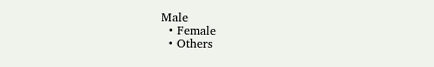Male
  • Female
  • Others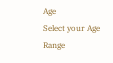Age
Select your Age Range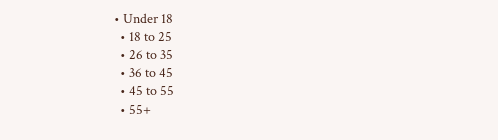• Under 18
  • 18 to 25
  • 26 to 35
  • 36 to 45
  • 45 to 55
  • 55+